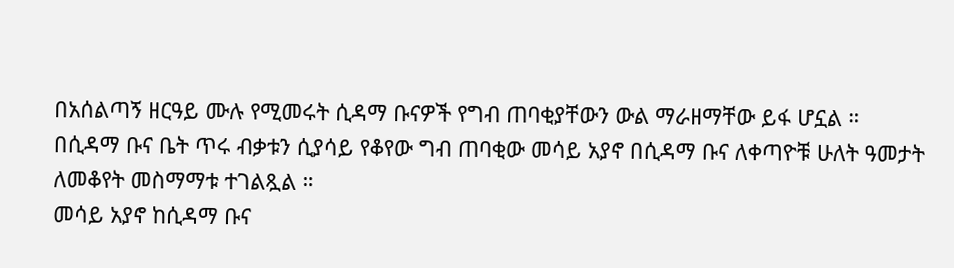በአሰልጣኝ ዘርዓይ ሙሉ የሚመሩት ሲዳማ ቡናዎች የግብ ጠባቂያቸውን ውል ማራዘማቸው ይፋ ሆኗል ።
በሲዳማ ቡና ቤት ጥሩ ብቃቱን ሲያሳይ የቆየው ግብ ጠባቂው መሳይ አያኖ በሲዳማ ቡና ለቀጣዮቹ ሁለት ዓመታት ለመቆየት መስማማቱ ተገልጿል ።
መሳይ አያኖ ከሲዳማ ቡና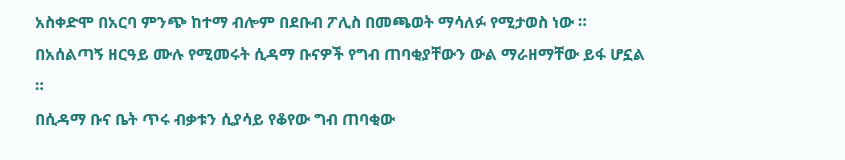አስቀድሞ በአርባ ምንጭ ከተማ ብሎም በደቡብ ፖሊስ በመጫወት ማሳለፉ የሚታወስ ነው ።
በአሰልጣኝ ዘርዓይ ሙሉ የሚመሩት ሲዳማ ቡናዎች የግብ ጠባቂያቸውን ውል ማራዘማቸው ይፋ ሆኗል ።
በሲዳማ ቡና ቤት ጥሩ ብቃቱን ሲያሳይ የቆየው ግብ ጠባቂው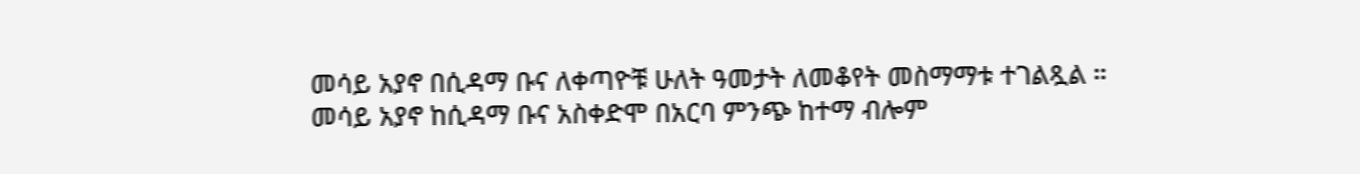መሳይ አያኖ በሲዳማ ቡና ለቀጣዮቹ ሁለት ዓመታት ለመቆየት መስማማቱ ተገልጿል ።
መሳይ አያኖ ከሲዳማ ቡና አስቀድሞ በአርባ ምንጭ ከተማ ብሎም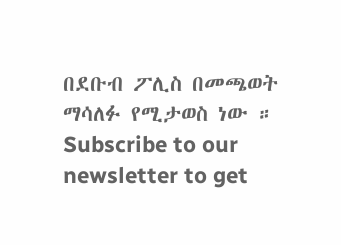በደቡብ ፖሊስ በመጫወት ማሳለፉ የሚታወስ ነው ።
Subscribe to our newsletter to get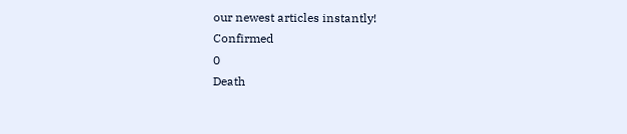our newest articles instantly!
Confirmed
0
Death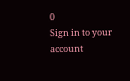0
Sign in to your account